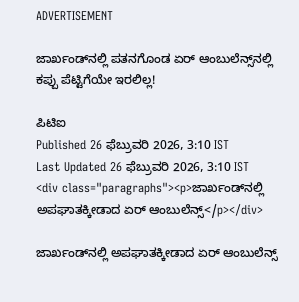ADVERTISEMENT

ಜಾರ್ಖಂಡ್‌ನಲ್ಲಿ ಪತನಗೊಂಡ ಏರ್‌ ಆಂಬುಲೆನ್ಸ್‌ನಲ್ಲಿ ಕಪ್ಪು ಪೆಟ್ಟಿಗೆಯೇ ಇರಲಿಲ್ಲ!

ಪಿಟಿಐ
Published 26 ಫೆಬ್ರುವರಿ 2026, 3:10 IST
Last Updated 26 ಫೆಬ್ರುವರಿ 2026, 3:10 IST
<div class="paragraphs"><p>ಜಾರ್ಖಂಡ್‌ನಲ್ಲಿ ಅಪಘಾತಕ್ಕೀಡಾದ ಏರ್‌ ಆಂಬುಲೆನ್ಸ್‌</p></div>

ಜಾರ್ಖಂಡ್‌ನಲ್ಲಿ ಅಪಘಾತಕ್ಕೀಡಾದ ಏರ್‌ ಆಂಬುಲೆನ್ಸ್‌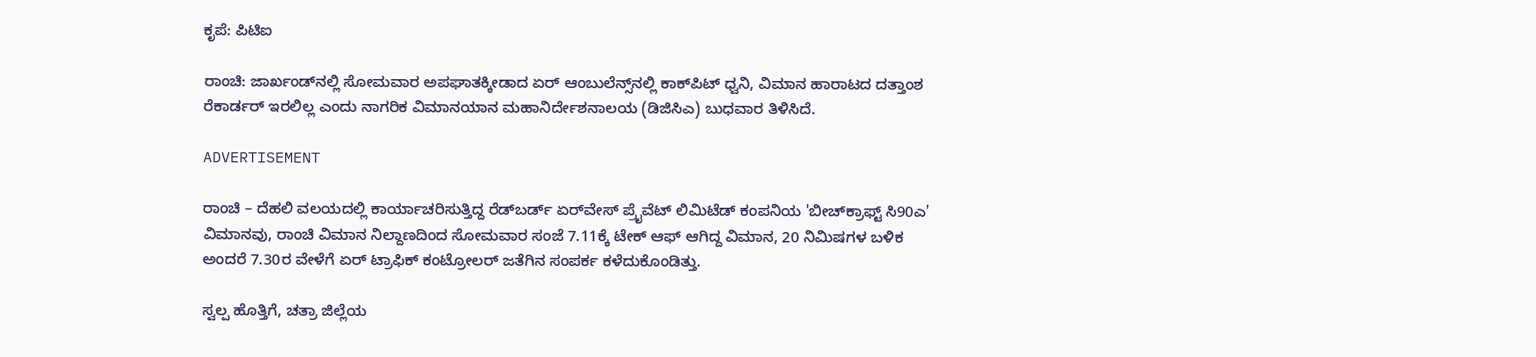ಕೃಪೆ: ಪಿಟಿಐ

ರಾಂಚಿ: ಜಾರ್ಖಂಡ್‌ನಲ್ಲಿ ಸೋಮವಾರ ಅಪಘಾತಕ್ಕೀಡಾದ ಏರ್‌ ಆಂಬುಲೆನ್ಸ್‌ನಲ್ಲಿ ಕಾಕ್‌ಪಿಟ್ ಧ್ವನಿ, ವಿಮಾನ ಹಾರಾಟದ ದತ್ತಾಂಶ ರೆಕಾರ್ಡರ್‌ ಇರಲಿಲ್ಲ ಎಂದು ನಾಗರಿಕ ವಿಮಾನಯಾನ ಮಹಾನಿರ್ದೇಶನಾಲಯ (ಡಿಜಿಸಿಎ) ಬುಧವಾರ ತಿಳಿಸಿದೆ.

ADVERTISEMENT

ರಾಂಚಿ – ದೆಹಲಿ ವಲಯದಲ್ಲಿ ಕಾರ್ಯಾಚರಿಸುತ್ತಿದ್ದ ರೆಡ್‌ಬರ್ಡ್‌ ಏರ್‌ವೇಸ್‌ ಪ್ರೈವೆಟ್‌ ಲಿಮಿಟೆಡ್‌ ಕಂಪನಿಯ 'ಬೀಚ್‌ಕ್ರಾಫ್ಟ್‌ ಸಿ90ಎ' ವಿಮಾನವು, ರಾಂಚಿ ವಿಮಾನ ನಿಲ್ದಾಣದಿಂದ ಸೋಮವಾರ ಸಂಜೆ 7.11ಕ್ಕೆ ಟೇಕ್‌ ಆಫ್‌ ಆಗಿದ್ದ ವಿಮಾನ, 20 ನಿಮಿಷಗಳ ಬಳಿಕ ಅಂದರೆ 7.30ರ ವೇಳೆಗೆ ಏರ್‌ ಟ್ರಾಫಿಕ್‌ ಕಂಟ್ರೋಲರ್‌ ಜತೆಗಿನ ಸಂಪರ್ಕ ಕಳೆದುಕೊಂಡಿತ್ತು.

ಸ್ವಲ್ಪ ಹೊತ್ತಿಗೆ, ಚತ್ರಾ ಜಿಲ್ಲೆಯ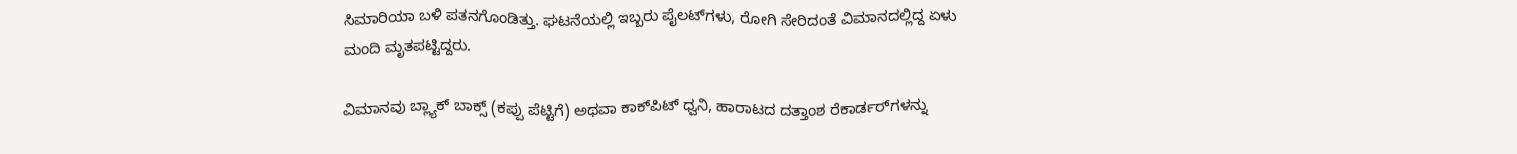ಸಿಮಾರಿಯಾ ಬಳಿ ಪತನಗೊಂಡಿತ್ತು. ಘಟನೆಯಲ್ಲಿ ಇಬ್ಬರು ಪೈಲಟ್‌ಗಳು, ರೋಗಿ ಸೇರಿದಂತೆ ವಿಮಾನದಲ್ಲಿದ್ದ ಏಳು ಮಂದಿ ಮೃತಪಟ್ಟಿದ್ದರು.

ವಿಮಾನವು ಬ್ಲ್ಯಾಕ್‌ ಬಾಕ್ಸ್‌ (ಕಪ್ಪು ಪೆಟ್ಟಿಗೆ) ಅಥವಾ ಕಾಕ್‌ಪಿಟ್ ಧ್ವನಿ, ಹಾರಾಟದ ದತ್ತಾಂಶ ರೆಕಾರ್ಡರ್‌ಗಳನ್ನು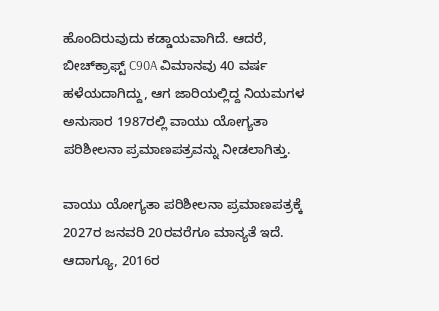ಹೊಂದಿರುವುದು ಕಡ್ಡಾಯವಾಗಿದೆ. ಆದರೆ, ಬೀಚ್‌ಕ್ರಾಫ್ಟ್ C90A ವಿಮಾನವು 40 ವರ್ಷ ಹಳೆಯದಾಗಿದ್ದು, ಆಗ ಜಾರಿಯಲ್ಲಿದ್ದ ನಿಯಮಗಳ ಅನುಸಾರ 1987ರಲ್ಲಿ ವಾಯು ಯೋಗ್ಯತಾ ಪರಿಶೀಲನಾ ಪ್ರಮಾಣಪತ್ರವನ್ನು ನೀಡಲಾಗಿತ್ತು.

ವಾಯು ಯೋಗ್ಯತಾ ಪರಿಶೀಲನಾ ಪ್ರಮಾಣಪತ್ರಕ್ಕೆ 2027ರ ಜನವರಿ 20ರವರೆಗೂ ಮಾನ್ಯತೆ ಇದೆ. ಆದಾಗ್ಯೂ, 2016ರ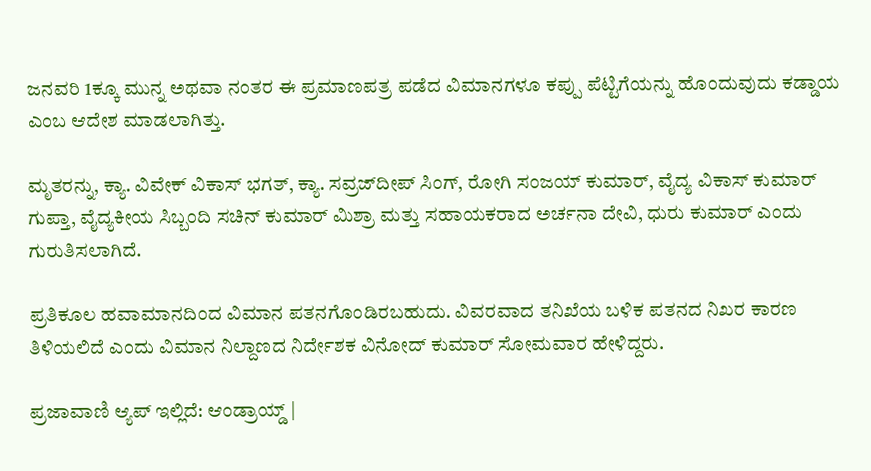ಜನವರಿ 1ಕ್ಕೂ ಮುನ್ನ ಅಥವಾ ನಂತರ ಈ ಪ್ರಮಾಣಪತ್ರ ಪಡೆದ ವಿಮಾನಗಳೂ ಕಪ್ಪು ಪೆಟ್ಟಿಗೆಯನ್ನು ಹೊಂದುವುದು ಕಡ್ಡಾಯ ಎಂಬ ಆದೇಶ ಮಾಡಲಾಗಿತ್ತು.

ಮೃತರನ್ನು, ಕ್ಯಾ. ವಿವೇಕ್ ವಿಕಾಸ್ ಭಗತ್, ಕ್ಯಾ. ಸವ್ರಜ್‌ದೀಪ್ ಸಿಂಗ್, ರೋಗಿ ಸಂಜಯ್ ಕುಮಾರ್, ವೈದ್ಯ ವಿಕಾಸ್ ಕುಮಾರ್ ಗುಪ್ತಾ, ವೈದ್ಯಕೀಯ ಸಿಬ್ಬಂದಿ ಸಚಿನ್ ಕುಮಾರ್ ಮಿಶ್ರಾ ಮತ್ತು ಸಹಾಯಕರಾದ ಅರ್ಚನಾ ದೇವಿ, ಧುರು ಕುಮಾರ್ ಎಂದು ಗುರುತಿಸಲಾಗಿದೆ.

ಪ್ರತಿಕೂಲ ಹವಾಮಾನದಿಂದ ವಿಮಾನ ಪತನಗೊಂಡಿರಬಹುದು. ವಿವರವಾದ ತನಿಖೆಯ ಬಳಿಕ ಪತನದ ನಿಖರ ಕಾರಣ ತಿಳಿಯಲಿದೆ ಎಂದು ವಿಮಾನ ನಿಲ್ದಾಣದ ನಿರ್ದೇಶಕ ವಿನೋದ್‌ ಕುಮಾರ್‌ ಸೋಮವಾರ ಹೇಳಿದ್ದರು.

ಪ್ರಜಾವಾಣಿ ಆ್ಯಪ್ ಇಲ್ಲಿದೆ: ಆಂಡ್ರಾಯ್ಡ್ |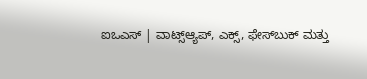ಐಒಎಸ್ | ವಾಟ್ಸ್ಆ್ಯಪ್, ಎಕ್ಸ್, ಫೇಸ್‌ಬುಕ್ ಮತ್ತು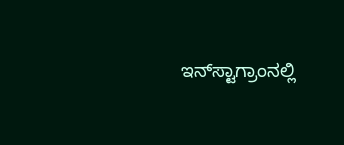ಇನ್‌ಸ್ಟಾಗ್ರಾಂನಲ್ಲಿ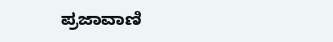ಪ್ರಜಾವಾಣಿ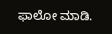ಫಾಲೋ ಮಾಡಿ.